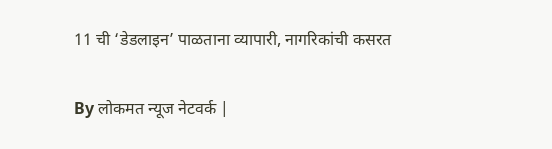11 ची ‘डेडलाइन’ पाळताना व्यापारी, नागरिकांची कसरत

By लोकमत न्यूज नेटवर्क |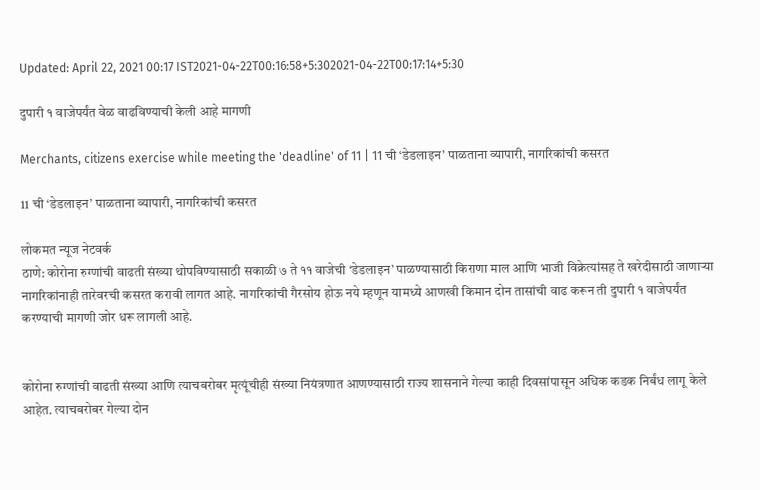Updated: April 22, 2021 00:17 IST2021-04-22T00:16:58+5:302021-04-22T00:17:14+5:30

दुपारी १ वाजेपर्यंत वेळ वाढविण्याची केली आहे मागणी

Merchants, citizens exercise while meeting the 'deadline' of 11 | 11 ची ‘डेडलाइन’ पाळताना व्यापारी, नागरिकांची कसरत

11 ची ‘डेडलाइन’ पाळताना व्यापारी, नागरिकांची कसरत

लोकमत न्यूज नेटवर्क
ठाणे: कोरोना रुग्णांची वाढती संख्या थोपविण्यासाठी सकाळी ७ ते ११ वाजेची ‘डेडलाइन’ पाळण्यासाठी किराणा माल आणि भाजी विक्रेत्यांसह ते खरेदीसाठी जाणाऱ्या नागरिकांनाही तारेवरची कसरत करावी लागत आहे. नागरिकांची गैरसोय होऊ नये म्हणून यामध्ये आणखी किमान दोन तासांची वाढ करून ती दुपारी १ वाजेपर्यंत करण्याची मागणी जोर धरू लागली आहे.


कोरोना रुग्णांची वाढती संख्या आणि त्याचबरोबर मृत्यूंचीही संख्या नियंत्रणात आणण्यासाठी राज्य शासनाने गेल्या काही दिवसांपासून अधिक कडक निर्बंध लागू केले आहेत. त्याचबरोबर गेल्या दोन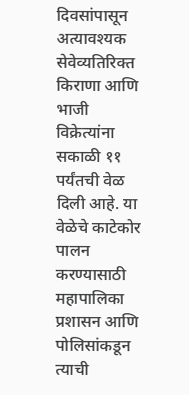दिवसांपासून अत्यावश्यक सेवेव्यतिरिक्त किराणा आणि भाजी विक्रेत्यांना सकाळी ११ पर्यंतची वेळ दिली आहे. या वेळेचे काटेकोर पालन करण्यासाठी महापालिका प्रशासन आणि पोलिसांकडून त्याची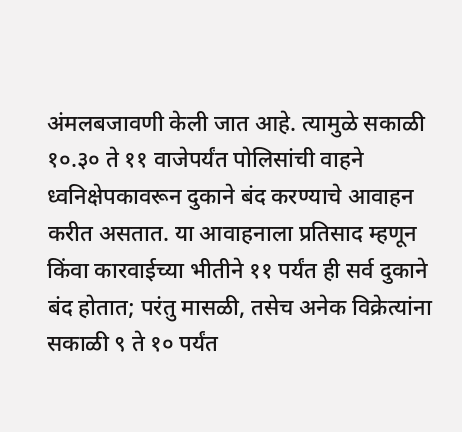अंमलबजावणी केली जात आहे. त्यामुळे सकाळी १०.३० ते ११ वाजेपर्यंत पोलिसांची वाहने ध्वनिक्षेपकावरून दुकाने बंद करण्याचे आवाहन करीत असतात. या आवाहनाला प्रतिसाद म्हणून किंवा कारवाईच्या भीतीने ११ पर्यंत ही सर्व दुकाने बंद होतात; परंतु मासळी, तसेच अनेक विक्रेत्यांना सकाळी ९ ते १० पर्यंत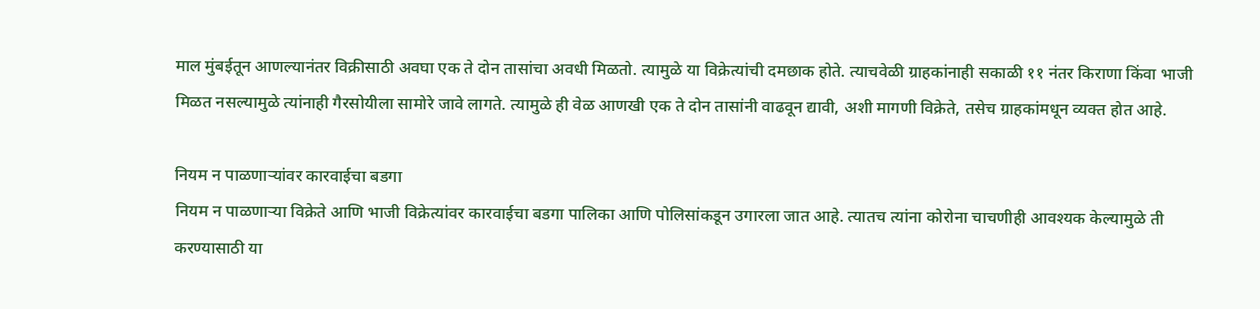माल मुंबईतून आणल्यानंतर विक्रीसाठी अवघा एक ते दोन तासांचा अवधी मिळतो. त्यामुळे या विक्रेत्यांची दमछाक होते. त्याचवेळी ग्राहकांनाही सकाळी ११ नंतर किराणा किंवा भाजी मिळत नसल्यामुळे त्यांनाही गैरसोयीला सामोरे जावे लागते. त्यामुळे ही वेळ आणखी एक ते दोन तासांनी वाढवून द्यावी, अशी मागणी विक्रेते, तसेच ग्राहकांमधून व्यक्त होत आहे.

नियम न पाळणाऱ्यांवर कारवाईचा बडगा
नियम न पाळणाऱ्या विक्रेते आणि भाजी विक्रेत्यांवर कारवाईचा बडगा पालिका आणि पोलिसांकडून उगारला जात आहे. त्यातच त्यांना कोरोना चाचणीही आवश्यक केल्यामुळे ती करण्यासाठी या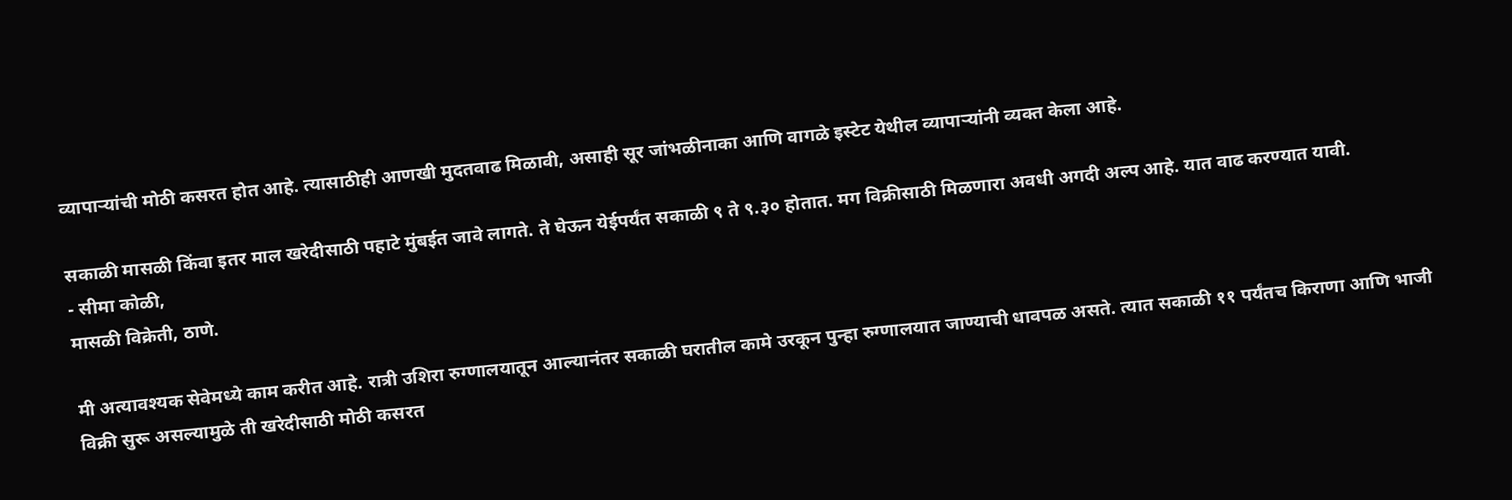व्यापाऱ्यांची मोठी कसरत होत आहे. त्यासाठीही आणखी मुदतवाढ मिळावी, असाही सूर जांभळीनाका आणि वागळे इस्टेट येथील व्यापाऱ्यांनी व्यक्त केला आहे.

सकाळी मासळी किंवा इतर माल खरेदीसाठी पहाटे मुंबईत जावे लागते. ते घेऊन येईपर्यंत सकाळी ९ ते ९.३० होतात. मग विक्रीसाठी मिळणारा अवधी अगदी अल्प आहे. यात वाढ करण्यात यावी.
- सीमा कोळी,
मासळी विक्रेती, ठाणे.

मी अत्यावश्यक सेवेमध्ये काम करीत आहे. रात्री उशिरा रुग्णालयातून आल्यानंतर सकाळी घरातील कामे उरकून पुन्हा रुग्णालयात जाण्याची धावपळ असते. त्यात सकाळी ११ पर्यंतच किराणा आणि भाजी विक्री सुरू असल्यामुळे ती खरेदीसाठी मोठी कसरत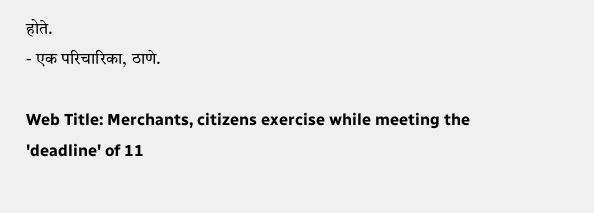होते.
- एक परिचारिका, ठाणे.

Web Title: Merchants, citizens exercise while meeting the 'deadline' of 11